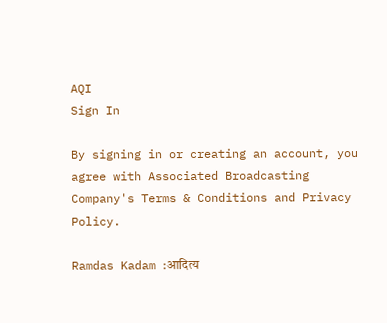AQI
Sign In

By signing in or creating an account, you agree with Associated Broadcasting Company's Terms & Conditions and Privacy Policy.

Ramdas Kadam :आदित्य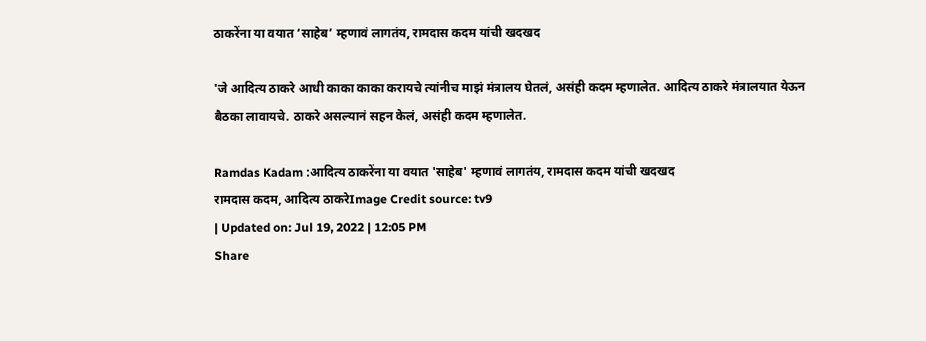ठाकरेंना या वयात ‘साहेब’ म्हणावं लागतंय, रामदास कदम यांची खदखद

'जे आदित्य ठाकरे आधी काका काका करायचे त्यांनीच माझं मंत्रालय घेतलं, असंही कदम म्हणालेत. आदित्य ठाकरे मंत्रालयात येऊन बैठका लावायचे. ठाकरे असल्यानं सहन केलं, असंही कदम म्हणालेत.

Ramdas Kadam :आदित्य ठाकरेंना या वयात 'साहेब' म्हणावं लागतंय, रामदास कदम यांची खदखद
रामदास कदम, आदित्य ठाकरेImage Credit source: tv9
| Updated on: Jul 19, 2022 | 12:05 PM
Share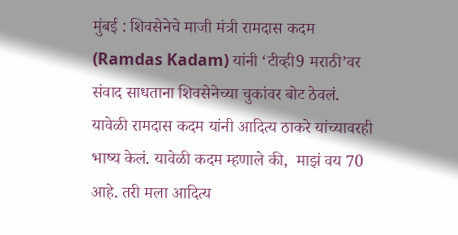मुंबई : शिवसेनेचे माजी मंत्री रामदास कदम (Ramdas Kadam) यांनी ‘टीव्ही9 मराठी’वर संवाद साधताना शिवसेनेच्या चुकांवर बोट ठेवलं. यावेळी रामदास कदम यांनी आदित्य ठाकरे यांच्यावरही भाष्य केलं. यावेळी कदम म्हणाले की,  माझं वय 70 आहे. तरी मला आदित्य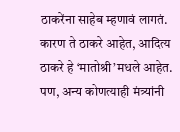ठाकरेंना साहेब म्हणावं लागतं. कारण ते ठाकरे आहेत, आदित्य ठाकरे हे ‘मातोश्री’मधले आहेत. पण, अन्य कोणत्याही मंत्र्यांनी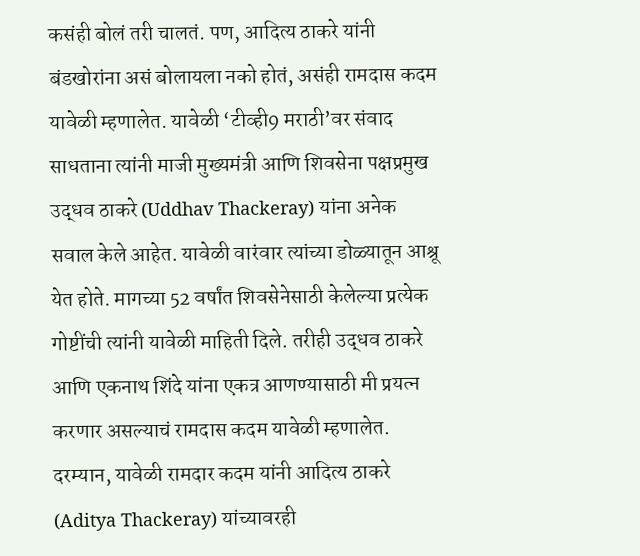कसंही बोलं तरी चालतं. पण, आदित्य ठाकरे यांनी बंडखोरांना असं बोलायला नको होतं, असंही रामदास कदम यावेळी म्हणालेत. यावेळी ‘टीव्ही9 मराठी’वर संवाद साधताना त्यांनी माजी मुख्यमंत्री आणि शिवसेना पक्षप्रमुख उद्धव ठाकरे (Uddhav Thackeray) यांना अनेक सवाल केले आहेत. यावेळी वारंवार त्यांच्या डोळ्यातून आश्रू येत होते. मागच्या 52 वर्षांत शिवसेनेसाठी केलेल्या प्रत्येक गोष्टींची त्यांनी यावेळी माहिती दिले. तरीही उद्धव ठाकरे आणि एकनाथ शिंदे यांना एकत्र आणण्यासाठी मी प्रयत्न करणार असल्याचं रामदास कदम यावेळी म्हणालेत. दरम्यान, यावेळी रामदार कदम यांनी आदित्य ठाकरे (Aditya Thackeray) यांच्यावरही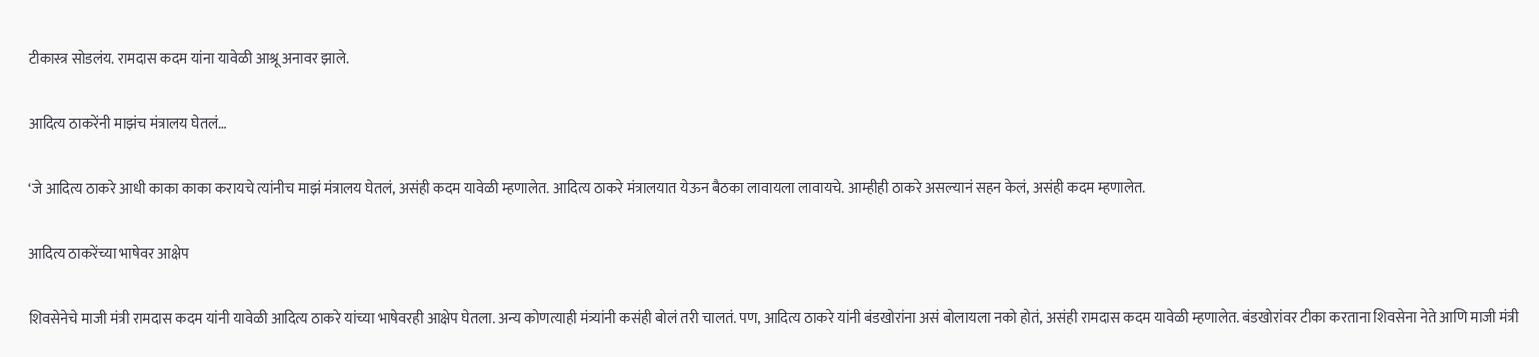टीकास्त्र सोडलंय. रामदास कदम यांना यावेळी आश्रू अनावर झाले.

आदित्य ठाकरेंनी माझंच मंत्रालय घेतलं…

‘जे आदित्य ठाकरे आधी काका काका करायचे त्यांनीच माझं मंत्रालय घेतलं, असंही कदम यावेळी म्हणालेत. आदित्य ठाकरे मंत्रालयात येऊन बैठका लावायला लावायचे. आम्हीही ठाकरे असल्यानं सहन केलं, असंही कदम म्हणालेत.

आदित्य ठाकरेंच्या भाषेवर आक्षेप

शिवसेनेचे माजी मंत्री रामदास कदम यांनी यावेळी आदित्य ठाकरे यांच्या भाषेवरही आक्षेप घेतला. अन्य कोणत्याही मंत्र्यांनी कसंही बोलं तरी चालतं. पण, आदित्य ठाकरे यांनी बंडखोरांना असं बोलायला नको होतं, असंही रामदास कदम यावेळी म्हणालेत. बंडखोरांवर टीका करताना शिवसेना नेते आणि माजी मंत्री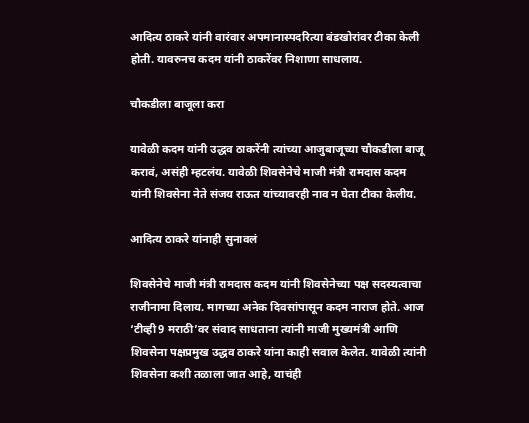आदित्य ठाकरे यांनी वारंवार अपमानास्पदरित्या बंडखोरांवर टीका केली होती. यावरुनच कदम यांनी ठाकरेंवर निशाणा साधलाय.

चौकडीला बाजूला करा

यावेळी कदम यांनी उद्धव ठाकरेंनी त्यांच्या आजुबाजूच्या चौकडीला बाजू करावं, असंही म्हटलंय. यावेळी शिवसेनेचे माजी मंत्री रामदास कदम यांनी शिवसेना नेते संजय राऊत यांच्यावरही नाव न घेता टीका केलीय.

आदित्य ठाकरे यांनाही सुनावलं

शिवसेनेचे माजी मंत्री रामदास कदम यांनी शिवसेनेच्या पक्ष सदस्यत्वाचा राजीनामा दिलाय. मागच्या अनेक दिवसांपासून कदम नाराज होते. आज ‘टीव्ही9 मराठी’वर संवाद साधताना त्यांनी माजी मुख्यमंत्री आणि शिवसेना पक्षप्रमुख उद्धव ठाकरे यांना काही सवाल केलेत. यावेळी त्यांनी शिवसेना कशी तळाला जात आहे, याचंही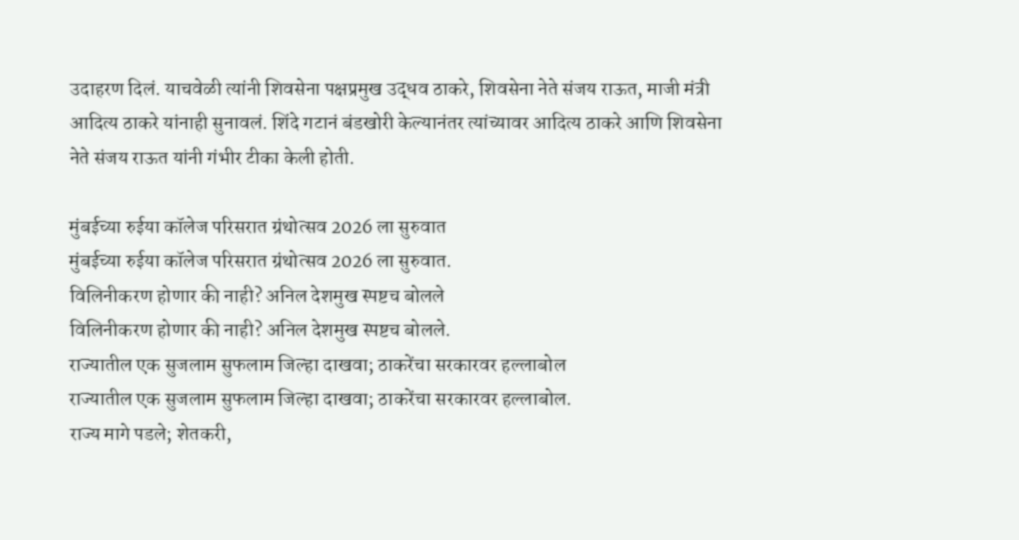उदाहरण दिलं. याचवेळी त्यांनी शिवसेना पक्षप्रमुख उद्धव ठाकरे, शिवसेना नेते संजय राऊत, माजी मंत्री आदित्य ठाकरे यांनाही सुनावलं. शिंदे गटानं बंडखोरी केल्यानंतर त्यांच्यावर आदित्य ठाकरे आणि शिवसेना नेते संजय राऊत यांनी गंभीर टीका केली होती.

मुंबईच्या रुईया कॉलेज परिसरात ग्रंथोत्सव 2026 ला सुरुवात
मुंबईच्या रुईया कॉलेज परिसरात ग्रंथोत्सव 2026 ला सुरुवात.
विलिनीकरण होणार की नाही? अनिल देशमुख स्पष्टच बोलले
विलिनीकरण होणार की नाही? अनिल देशमुख स्पष्टच बोलले.
राज्यातील एक सुजलाम सुफलाम जिल्हा दाखवा; ठाकरेंचा सरकारवर हल्लाबोल
राज्यातील एक सुजलाम सुफलाम जिल्हा दाखवा; ठाकरेंचा सरकारवर हल्लाबोल.
राज्य मागे पडले; शेतकरी,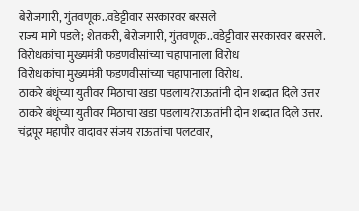बेरोजगारी, गुंतवणूक..वडेट्टीवार सरकारवर बरसले
राज्य मागे पडले; शेतकरी, बेरोजगारी, गुंतवणूक..वडेट्टीवार सरकारवर बरसले.
विरोधकांचा मुख्यमंत्री फडणवीसांच्या चहापानाला विरोध
विरोधकांचा मुख्यमंत्री फडणवीसांच्या चहापानाला विरोध.
ठाकरे बंधूंच्या युतीवर मिठाचा खडा पडलाय?राऊतांनी दोन शब्दात दिले उत्तर
ठाकरे बंधूंच्या युतीवर मिठाचा खडा पडलाय?राऊतांनी दोन शब्दात दिले उत्तर.
चंद्रपूर महापौर वादावर संजय राऊतांचा पलटवार,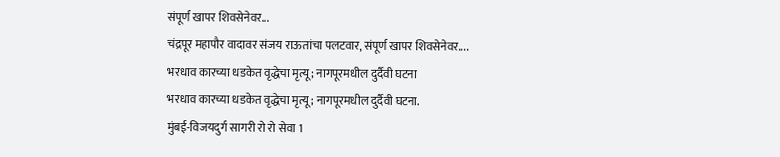संपूर्ण खापर शिवसेनेवर...
चंद्रपूर महापौर वादावर संजय राऊतांचा पलटवार, संपूर्ण खापर शिवसेनेवर....
भरधाव कारच्या धडकेत वृद्धेचा मृत्यू; नागपूरमधील दुर्दैवी घटना
भरधाव कारच्या धडकेत वृद्धेचा मृत्यू; नागपूरमधील दुर्दैवी घटना.
मुंबई-विजयदुर्ग सागरी रो रो सेवा 1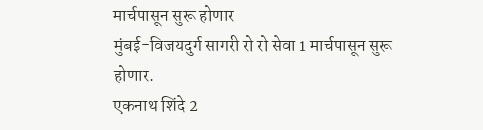मार्चपासून सुरू होणार
मुंबई-विजयदुर्ग सागरी रो रो सेवा 1 मार्चपासून सुरू होणार.
एकनाथ शिंदे 2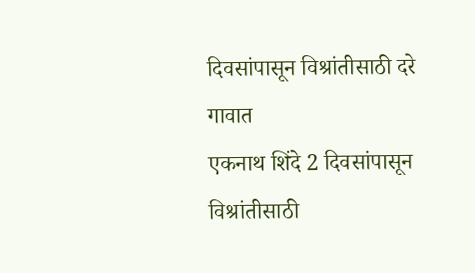दिवसांपासून विश्रांतीसाठी दरे गावात
एकनाथ शिंदे 2 दिवसांपासून विश्रांतीसाठी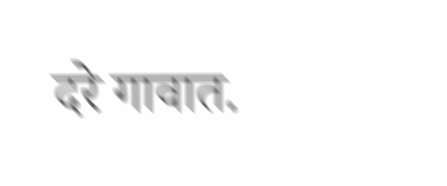दरे गावात.